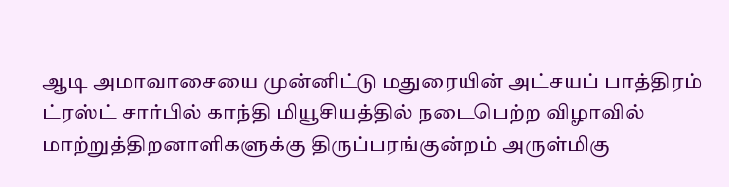ஆடி அமாவாசையை முன்னிட்டு மதுரையின் அட்சயப் பாத்திரம் ட்ரஸ்ட் சார்பில் காந்தி மியூசியத்தில் நடைபெற்ற விழாவில் மாற்றுத்திறனாளிகளுக்கு திருப்பரங்குன்றம் அருள்மிகு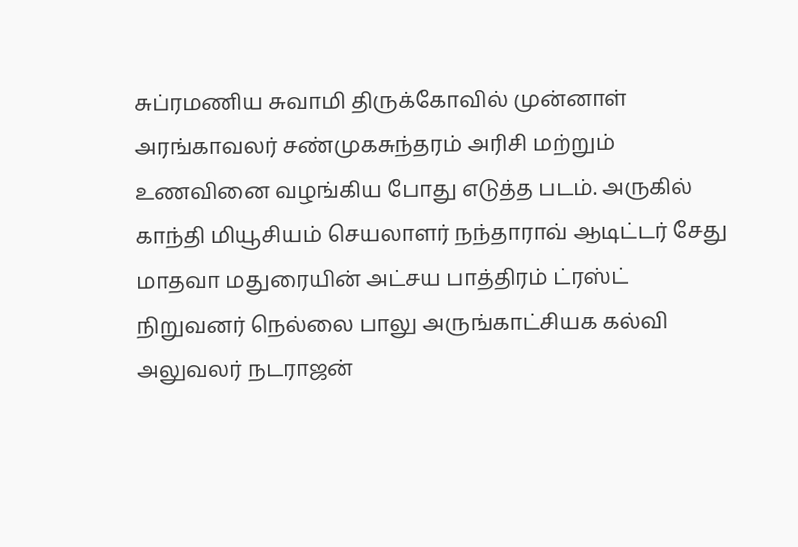சுப்ரமணிய சுவாமி திருக்கோவில் முன்னாள் அரங்காவலர் சண்முகசுந்தரம் அரிசி மற்றும் உணவினை வழங்கிய போது எடுத்த படம். அருகில் காந்தி மியூசியம் செயலாளர் நந்தாராவ் ஆடிட்டர் சேது மாதவா மதுரையின் அட்சய பாத்திரம் ட்ரஸ்ட் நிறுவனர் நெல்லை பாலு அருங்காட்சியக கல்வி அலுவலர் நடராஜன்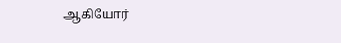ஆகியோர்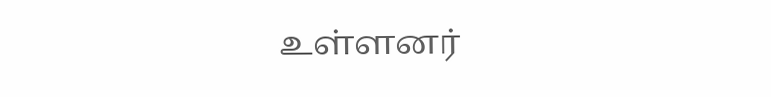உள்ளனர்